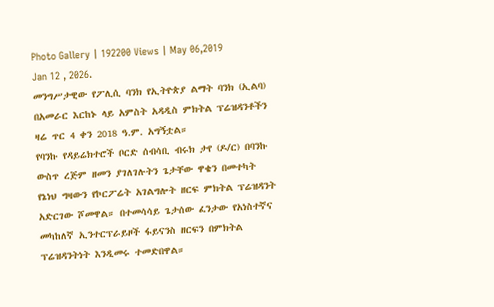Photo Gallery | 192200 Views | May 06,2019
Jan 12 , 2026.
መንግሥታዊው የፖሊሲ ባንክ የኢትዮጵያ ልማት ባንክ (ኢልባ) በአመራር እርከኑ ላይ አምስት አዳዲስ ምክትል ፕሬዝዳንቶችን ዛሬ ጥር 4 ቀን 2018 ዓ.ም. አግኝቷል።
የባንኩ የዳይሬክተሮች ቦርድ ሰብሳቢ ብሩክ ታየ (ዶ/ር) በባንኩ ውስጥ ረጅም ዘመን ያገለገሉትን ጌታቸው ዋቄን በመተካት የኔነህ ግዛውን የኮርፖሬት አገልግሎት ዘርፍ ምክትል ፕሬዝዳንት አድርገው ሾመዋል። በተመሳሳይ ጌታሰው ፈንታው የአነስተኛና መካከለኛ ኢንተርፕራይዞች ፋይናንስ ዘርፍን በምክትል ፕሬዝዳንትነት እንዲመሩ ተመድበዋል።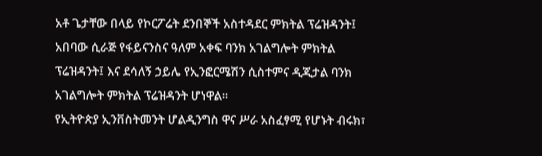አቶ ጌታቸው በላይ የኮርፖሬት ደንበኞች አስተዳደር ምክትል ፕሬዝዳንት፤ አበባው ሲራጅ የፋይናንስና ዓለም አቀፍ ባንክ አገልግሎት ምክትል ፕሬዝዳንት፤ እና ደሳለኝ ኃይሌ የኢንፎርሜሽን ሲስተምና ዲጂታል ባንክ አገልግሎት ምክትል ፕሬዝዳንት ሆነዋል።
የኢትዮጵያ ኢንቨስትመንት ሆልዲንግስ ዋና ሥራ አስፈፃሚ የሆኑት ብሩክ፣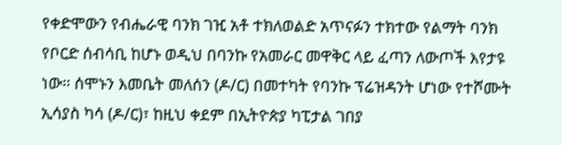የቀድሞውን የብሔራዊ ባንክ ገዢ አቶ ተክለወልድ አጥናፉን ተክተው የልማት ባንክ የቦርድ ሰብሳቢ ከሆኑ ወዲህ በባንኩ የአመራር መዋቅር ላይ ፈጣን ለውጦች እየታዩ ነው። ሰሞኑን እመቤት መለሰን (ዶ/ር) በመተካት የባንኩ ፕሬዝዳንት ሆነው የተሾሙት ኢሳያስ ካሳ (ዶ/ር)፣ ከዚህ ቀደም በኢትዮጵያ ካፒታል ገበያ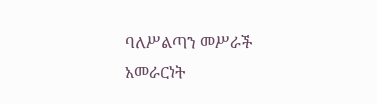ባለሥልጣን መሥራች አመራርነት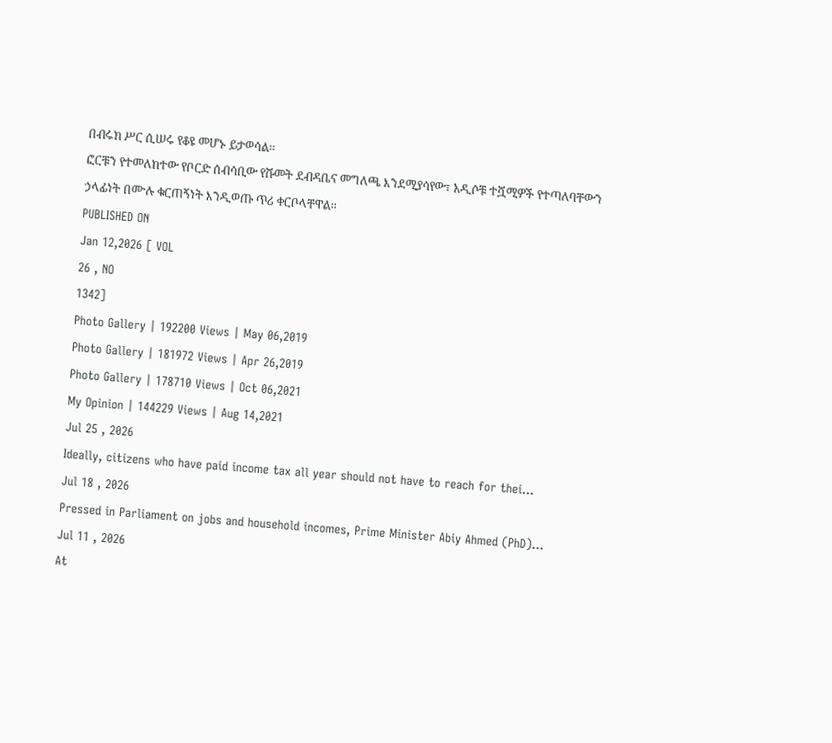በብሩክ ሥር ሲሠሩ የቆዩ መሆኑ ይታወሳል።
ፎርቹን የተመለከተው የቦርድ ሰብሳቢው የሹመት ደብዳቤና መግለጫ እንደሚያሳየው፣ አዲሶቹ ተሿሚዎች የተጣለባቸውን ኃላፊነት በሙሉ ቁርጠኝነት እንዲወጡ ጥሪ ቀርቦላቸዋል።
PUBLISHED ON
Jan 12,2026 [ VOL
26 , NO
1342]
Photo Gallery | 192200 Views | May 06,2019
Photo Gallery | 181972 Views | Apr 26,2019
Photo Gallery | 178710 Views | Oct 06,2021
My Opinion | 144229 Views | Aug 14,2021
Jul 25 , 2026
Ideally, citizens who have paid income tax all year should not have to reach for thei...
Jul 18 , 2026
Pressed in Parliament on jobs and household incomes, Prime Minister Abiy Ahmed (PhD)...
Jul 11 , 2026
At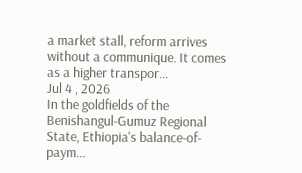a market stall, reform arrives without a communique. It comes as a higher transpor...
Jul 4 , 2026
In the goldfields of the Benishangul-Gumuz Regional State, Ethiopia's balance-of-paym...